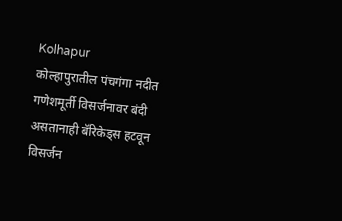Kolhapur
कोल्हापुरातील पंचगंगा नदीत गणेशमूर्ती विसर्जनावर बंदी असतानाही बॅरिकेड्स हटवून विसर्जन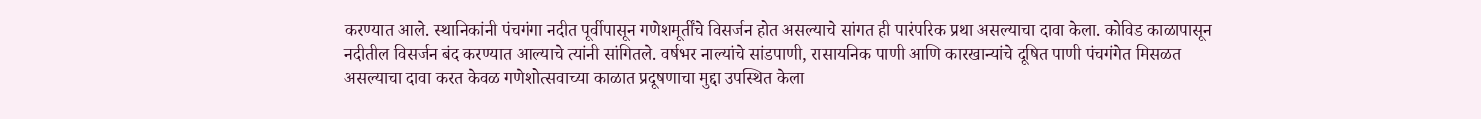करण्यात आले. स्थानिकांनी पंचगंगा नदीत पूर्वीपासून गणेशमूर्तींचे विसर्जन होत असल्याचे सांगत ही पारंपरिक प्रथा असल्याचा दावा केला. कोविड काळापासून नदीतील विसर्जन बंद करण्यात आल्याचे त्यांनी सांगितले. वर्षभर नाल्यांचे सांडपाणी, रासायनिक पाणी आणि कारखान्यांचे दूषित पाणी पंचगंगेत मिसळत असल्याचा दावा करत केवळ गणेशोत्सवाच्या काळात प्रदूषणाचा मुद्दा उपस्थित केला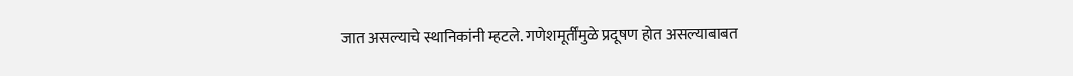जात असल्याचे स्थानिकांनी म्हटले. गणेशमूर्तींमुळे प्रदूषण होत असल्याबाबत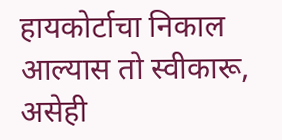हायकोर्टाचा निकाल आल्यास तो स्वीकारू, असेही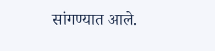सांगण्यात आले.